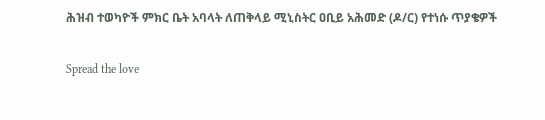ሕዝብ ተወካዮች ምክር ቤት አባላት ለጠቅላይ ሚኒስትር ዐቢይ አሕመድ (ዶ/ር) የተነሱ ጥያቄዎች

Spread the love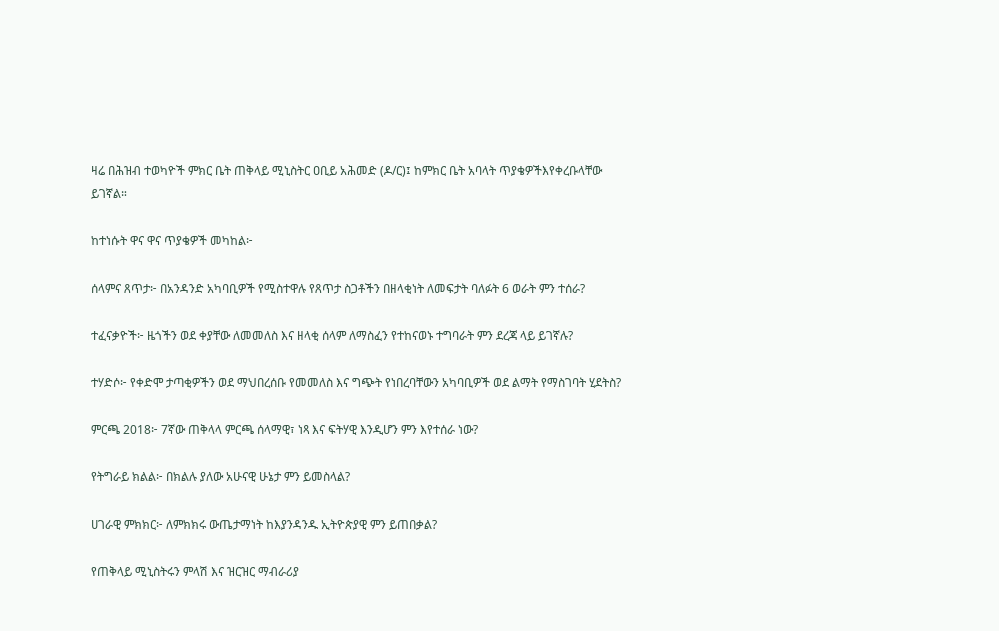ዛሬ በሕዝብ ተወካዮች ምክር ቤት ጠቅላይ ሚኒስትር ዐቢይ አሕመድ (ዶ/ር)፤ ከምክር ቤት አባላት ጥያቄዎችእየቀረቡላቸው ይገኛል።

ከተነሱት ዋና ዋና ጥያቄዎች መካከል፦

ሰላምና ጸጥታ፦ በአንዳንድ አካባቢዎች የሚስተዋሉ የጸጥታ ስጋቶችን በዘላቂነት ለመፍታት ባለፉት 6 ወራት ምን ተሰራ?

ተፈናቃዮች፦ ዜጎችን ወደ ቀያቸው ለመመለስ እና ዘላቂ ሰላም ለማስፈን የተከናወኑ ተግባራት ምን ደረጃ ላይ ይገኛሉ?

ተሃድሶ፦ የቀድሞ ታጣቂዎችን ወደ ማህበረሰቡ የመመለስ እና ግጭት የነበረባቸውን አካባቢዎች ወደ ልማት የማስገባት ሂደትስ?

ምርጫ 2018፦ 7ኛው ጠቅላላ ምርጫ ሰላማዊ፣ ነጻ እና ፍትሃዊ እንዲሆን ምን እየተሰራ ነው?

የትግራይ ክልል፦ በክልሉ ያለው አሁናዊ ሁኔታ ምን ይመስላል?

ሀገራዊ ምክክር፦ ለምክክሩ ውጤታማነት ከእያንዳንዱ ኢትዮጵያዊ ምን ይጠበቃል?

የጠቅላይ ሚኒስትሩን ምላሽ እና ዝርዝር ማብራሪያ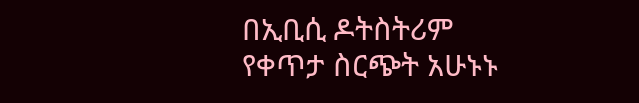በኢቢሲ ዶትስትሪም የቀጥታ ስርጭት አሁኑኑ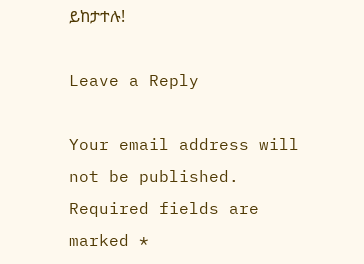ይከታተሉ!

Leave a Reply

Your email address will not be published. Required fields are marked *